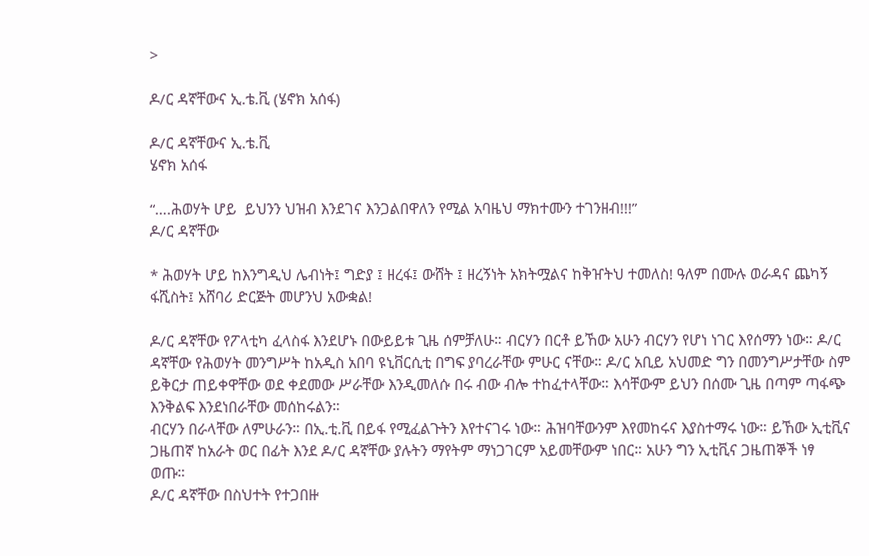>

ዶ/ር ዳኛቸውና ኢ.ቴ.ቪ (ሄኖክ አሰፋ)

ዶ/ር ዳኛቸውና ኢ.ቴ.ቪ
ሄኖክ አሰፋ

“….ሕወሃት ሆይ  ይህንን ህዝብ እንደገና እንጋልበዋለን የሚል አባዜህ ማክተሙን ተገንዘብ!!!”
ዶ/ር ዳኛቸው

* ሕወሃት ሆይ ከእንግዲህ ሌብነት፤ ግድያ ፤ ዘረፋ፤ ውሸት ፤ ዘረኝነት አክትሟልና ከቅዠትህ ተመለስ! ዓለም በሙሉ ወራዳና ጨካኝ ፋሺስት፤ አሸባሪ ድርጅት መሆንህ አውቋል!

ዶ/ር ዳኛቸው የፖላቲካ ፈላስፋ እንደሆኑ በውይይቱ ጊዜ ሰምቻለሁ። ብርሃን በርቶ ይኸው አሁን ብርሃን የሆነ ነገር እየሰማን ነው። ዶ/ር ዳኛቸው የሕወሃት መንግሥት ከአዲስ አበባ ዩኒቨርሲቲ በግፍ ያባረራቸው ምሁር ናቸው። ዶ/ር አቢይ አህመድ ግን በመንግሥታቸው ስም ይቅርታ ጠይቀዋቸው ወደ ቀደመው ሥራቸው እንዲመለሱ በሩ ብው ብሎ ተከፈተላቸው። እሳቸውም ይህን በሰሙ ጊዜ በጣም ጣፋጭ እንቅልፍ እንደነበራቸው መሰከሩልን።
ብርሃን በራላቸው ለምሁራን። በኢ.ቲ.ቪ በይፋ የሚፈልጉትን እየተናገሩ ነው። ሕዝባቸውንም እየመከሩና እያስተማሩ ነው። ይኸው ኢቲቪና ጋዜጠኛ ከአራት ወር በፊት እንደ ዶ/ር ዳኛቸው ያሉትን ማየትም ማነጋገርም አይመቸውም ነበር። አሁን ግን ኢቲቪና ጋዜጠኞች ነፃ ወጡ።
ዶ/ር ዳኛቸው በስህተት የተጋበዙ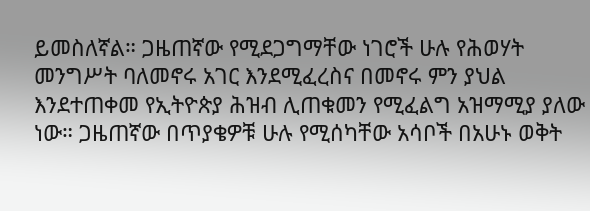ይመስለኛል። ጋዜጠኛው የሚደጋግማቸው ነገሮች ሁሉ የሕወሃት መንግሥት ባለመኖሩ አገር እንደሚፈረስና በመኖሩ ምን ያህል እንደተጠቀመ የኢትዮጵያ ሕዝብ ሊጠቁመን የሚፈልግ አዝማሚያ ያለው ነው። ጋዜጠኛው በጥያቄዎቹ ሁሉ የሚሰካቸው አሳቦች በአሁኑ ወቅት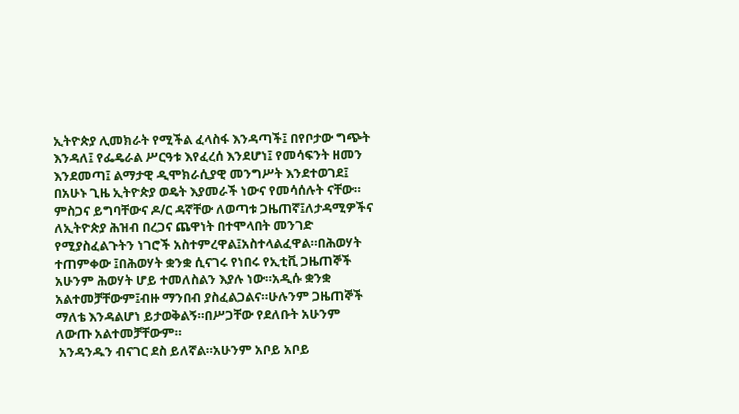ኢትዮጵያ ሊመክራት የሚችል ፈላስፋ እንዳጣች፤ በየቦታው ግጭት እንዳለ፤ የፌዴራል ሥርዓቱ እየፈረሰ እንደሆነ፤ የመሳፍንት ዘመን እንደመጣ፤ ልማታዊ ዲሞክራሲያዊ መንግሥት እንደተወገደ፤ በአሁኑ ጊዜ ኢትዮጵያ ወዴት እያመራች ነውና የመሳሰሉት ናቸው።
ምስጋና ይግባቸውና ዶ/ር ዳኛቸው ለወጣቱ ጋዜጠኛ፤ለታዳሚዎችና ለኢትዮጵያ ሕዝብ በረጋና ጨዋነት በተሞላበት መንገድ የሚያስፈልጉትን ነገሮች አስተምረዋል፤አስተላልፈዋል።በሕወሃት ተጠምቀው ፤በሕወሃት ቋንቋ ሲናገሩ የነበሩ የኢቲቪ ጋዜጠኞች አሁንም ሕወሃት ሆይ ተመለስልን እያሉ ነው።አዲሱ ቋንቋ አልተመቻቸውም፤ብዙ ማንበብ ያስፈልጋልና።ሁሉንም ጋዜጠኞች ማለቴ እንዳልሆነ ይታወቅልኝ።በሥጋቸው የደለቡት አሁንም ለውጡ አልተመቻቸውም።
 አንዳንዱን ብናገር ደስ ይለኛል።አሁንም አቦይ አቦይ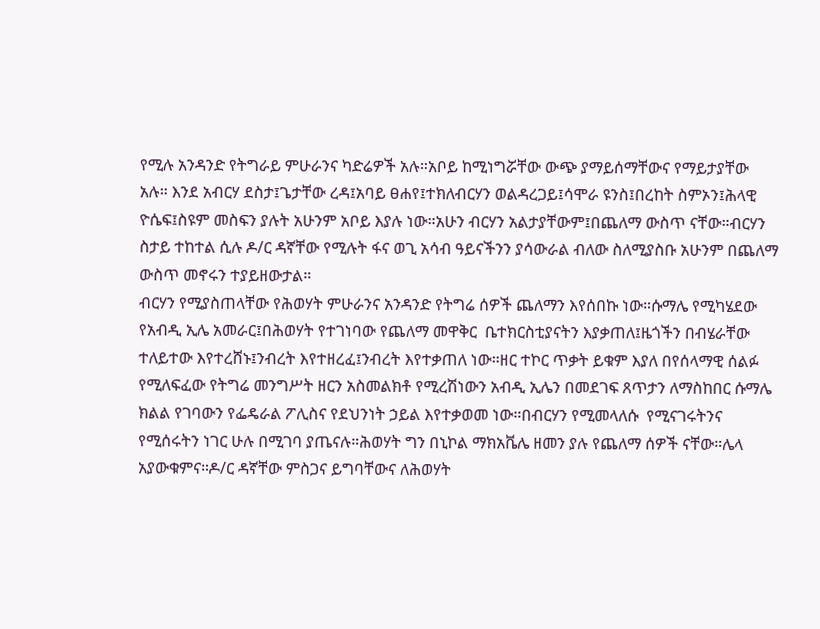የሚሉ አንዳንድ የትግራይ ምሁራንና ካድሬዎች አሉ።አቦይ ከሚነግሯቸው ውጭ ያማይሰማቸውና የማይታያቸው አሉ። እንደ አብርሃ ደስታ፤ጌታቸው ረዳ፤አባይ ፀሐየ፤ተክለብርሃን ወልዳረጋይ፤ሳሞራ ዩንስ፤በረከት ስምኦን፤ሕላዊ ዮሴፍ፤ስዩም መስፍን ያሉት አሁንም አቦይ እያሉ ነው።አሁን ብርሃን አልታያቸውም፤በጨለማ ውስጥ ናቸው።ብርሃን ስታይ ተከተል ሲሉ ዶ/ር ዳኛቸው የሚሉት ፋና ወጊ አሳብ ዓይናችንን ያሳውራል ብለው ስለሚያስቡ አሁንም በጨለማ ውስጥ መኖሩን ተያይዘውታል።
ብርሃን የሚያስጠላቸው የሕወሃት ምሁራንና አንዳንድ የትግሬ ሰዎች ጨለማን እየሰበኩ ነው።ሱማሌ የሚካሄደው የአብዲ ኢሌ አመራር፤በሕወሃት የተገነባው የጨለማ መዋቅር  ቤተክርስቲያናትን እያቃጠለ፤ዜጎችን በብሄራቸው ተለይተው እየተረሸኑ፤ንብረት እየተዘረፈ፤ንብረት እየተቃጠለ ነው።ዘር ተኮር ጥቃት ይቁም እያለ በየሰላማዊ ሰልፉ የሚለፍፈው የትግሬ መንግሥት ዘርን አስመልክቶ የሚረሽነውን አብዲ ኢሌን በመደገፍ ጸጥታን ለማስከበር ሱማሌ ክልል የገባውን የፌዴራል ፖሊስና የደህንነት ኃይል እየተቃወመ ነው።በብርሃን የሚመላለሱ  የሚናገሩትንና የሚሰሩትን ነገር ሁሉ በሚገባ ያጤናሉ።ሕወሃት ግን በኒኮል ማክአቬሌ ዘመን ያሉ የጨለማ ሰዎች ናቸው።ሌላ አያውቁምና።ዶ/ር ዳኛቸው ምስጋና ይግባቸውና ለሕወሃት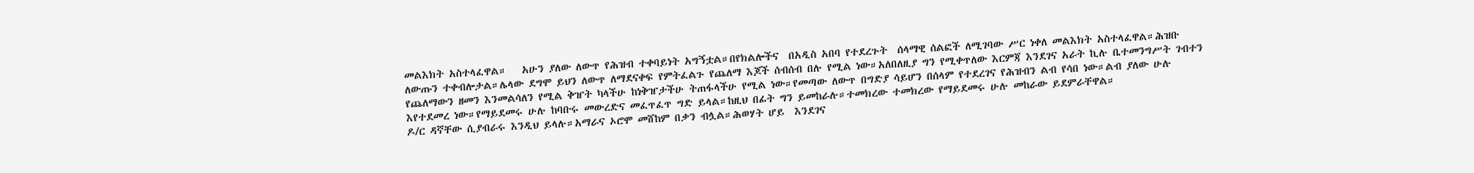መልእክት አስተላፈዋል።   አሁን ያለው ለውጥ የሕዝብ ተቀባይነት አግኝቷል።በየክልሎችና  በአዲስ አበባ የተደረጉት  ሰላማዊ ሰልፎች ለሚገባው ሥር ነቀለ መልእክት አስተላፈዋል።ሕዝቡ ለውጡን ተቀብሎታል።ሌላው ደግሞ ይህን ለውጥ ለማደናቀፍ የምትፈልጉ የጨለማ እጆች ሰብሰብ በሉ የሚል ነው።አለበለዚያ ግን የሚቀጥለው እርምጃ እንደገና አራት ኪሉ ቤተመንግሥት ገብተን የጨለማውን ዘመን እንመልሳለን የሚል ቅዠት ካላችሁ ከነቅዠታችሁ ትጠፋላችሁ የሚል ነው።የመጣው ለውጥ በግድያ ሳይሆን በሰላም የተደረገና የሕዝብን ልብ የሳበ ነው።ልብ ያለው ሁሉ እየተደመረ ነው።የማይደመሩ ሁሉ ከባቡሩ መውረድና መፈጥፈጥ ግድ ይላል።ከዚህ በፊት ግን ይመከራሉ።ተመክረው ተመክረው የማይደመሩ ሁሉ መከራው ይደምራቸዋል።
ዶ/ር ዳኛቸው ሲያብራሩ እንዲህ ይላሉ።አማራና ኦሮሞ መሸከም በቃን ብሏል።ሕወሃት ሆይ  እንደገና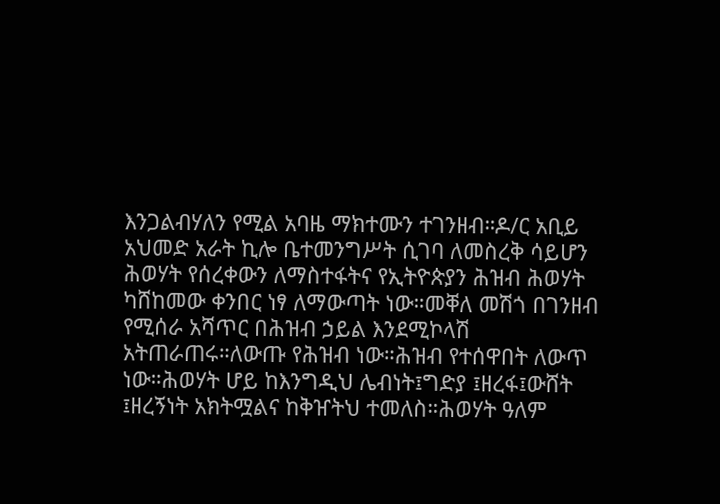እንጋልብሃለን የሚል አባዜ ማክተሙን ተገንዘብ።ዶ/ር አቢይ አህመድ አራት ኪሎ ቤተመንግሥት ሲገባ ለመስረቅ ሳይሆን ሕወሃት የሰረቀውን ለማስተፋትና የኢትዮጵያን ሕዝብ ሕወሃት ካሸከመው ቀንበር ነፃ ለማውጣት ነው።መቐለ መሽጎ በገንዘብ የሚሰራ አሻጥር በሕዝብ ኃይል እንደሚኮላሽ አትጠራጠሩ።ለውጡ የሕዝብ ነው።ሕዝብ የተሰዋበት ለውጥ ነው።ሕወሃት ሆይ ከእንግዲህ ሌብነት፤ግድያ ፤ዘረፋ፤ውሸት ፤ዘረኝነት አክትሟልና ከቅዠትህ ተመለስ።ሕወሃት ዓለም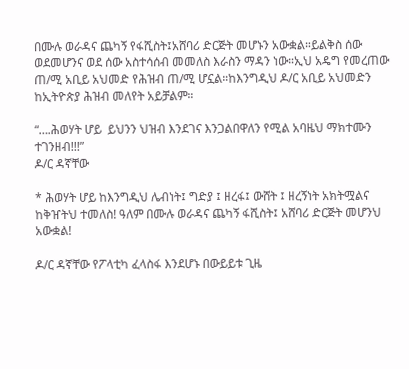በሙሉ ወራዳና ጨካኝ የፋሺስት፤አሸባሪ ድርጅት መሆኑን አውቋል።ይልቅስ ሰው ወደመሆንና ወደ ሰው አስተሳሰብ መመለስ እራስን ማዳን ነው።ኢህ አዴግ የመረጠው ጠ/ሚ አቢይ አህመድ የሕዝብ ጠ/ሚ ሆኗል።ከእንግዲህ ዶ/ር አቢይ አህመድን ከኢትዮጵያ ሕዝብ መለየት አይቻልም።

“….ሕወሃት ሆይ  ይህንን ህዝብ እንደገና እንጋልበዋለን የሚል አባዜህ ማክተሙን ተገንዘብ!!!”
ዶ/ር ዳኛቸው

* ሕወሃት ሆይ ከእንግዲህ ሌብነት፤ ግድያ ፤ ዘረፋ፤ ውሸት ፤ ዘረኝነት አክትሟልና ከቅዠትህ ተመለስ! ዓለም በሙሉ ወራዳና ጨካኝ ፋሺስት፤ አሸባሪ ድርጅት መሆንህ አውቋል!

ዶ/ር ዳኛቸው የፖላቲካ ፈላስፋ እንደሆኑ በውይይቱ ጊዜ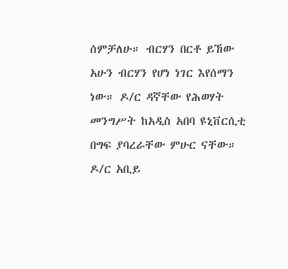ሰምቻለሁ። ብርሃን በርቶ ይኸው አሁን ብርሃን የሆነ ነገር እየሰማን ነው። ዶ/ር ዳኛቸው የሕወሃት መንግሥት ከአዲስ አበባ ዩኒቨርሲቲ በግፍ ያባረራቸው ምሁር ናቸው። ዶ/ር አቢይ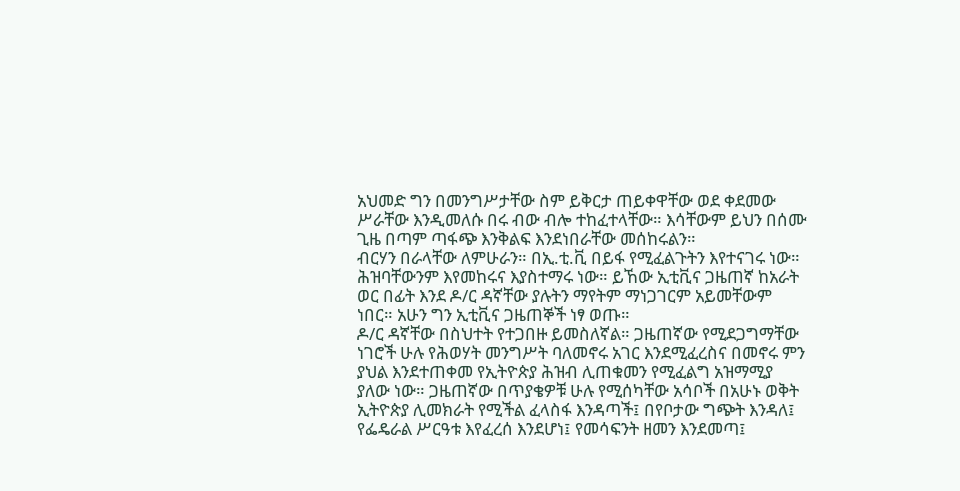አህመድ ግን በመንግሥታቸው ስም ይቅርታ ጠይቀዋቸው ወደ ቀደመው ሥራቸው እንዲመለሱ በሩ ብው ብሎ ተከፈተላቸው። እሳቸውም ይህን በሰሙ ጊዜ በጣም ጣፋጭ እንቅልፍ እንደነበራቸው መሰከሩልን።
ብርሃን በራላቸው ለምሁራን። በኢ.ቲ.ቪ በይፋ የሚፈልጉትን እየተናገሩ ነው። ሕዝባቸውንም እየመከሩና እያስተማሩ ነው። ይኸው ኢቲቪና ጋዜጠኛ ከአራት ወር በፊት እንደ ዶ/ር ዳኛቸው ያሉትን ማየትም ማነጋገርም አይመቸውም ነበር። አሁን ግን ኢቲቪና ጋዜጠኞች ነፃ ወጡ።
ዶ/ር ዳኛቸው በስህተት የተጋበዙ ይመስለኛል። ጋዜጠኛው የሚደጋግማቸው ነገሮች ሁሉ የሕወሃት መንግሥት ባለመኖሩ አገር እንደሚፈረስና በመኖሩ ምን ያህል እንደተጠቀመ የኢትዮጵያ ሕዝብ ሊጠቁመን የሚፈልግ አዝማሚያ ያለው ነው። ጋዜጠኛው በጥያቄዎቹ ሁሉ የሚሰካቸው አሳቦች በአሁኑ ወቅት ኢትዮጵያ ሊመክራት የሚችል ፈላስፋ እንዳጣች፤ በየቦታው ግጭት እንዳለ፤ የፌዴራል ሥርዓቱ እየፈረሰ እንደሆነ፤ የመሳፍንት ዘመን እንደመጣ፤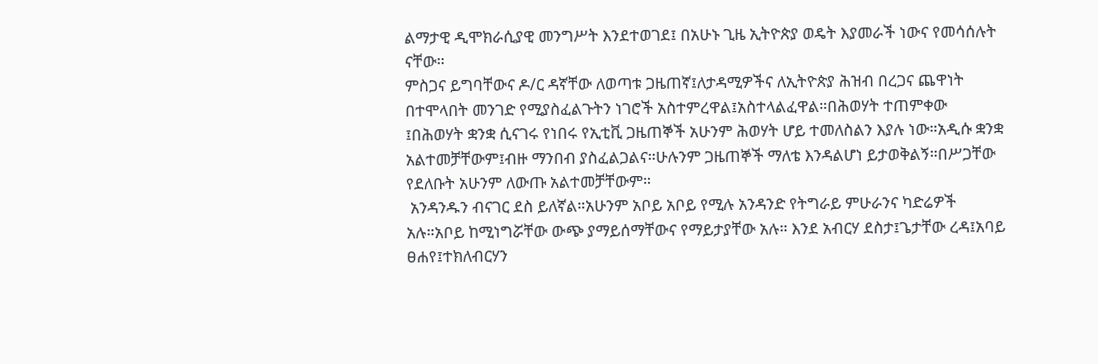ልማታዊ ዲሞክራሲያዊ መንግሥት እንደተወገደ፤ በአሁኑ ጊዜ ኢትዮጵያ ወዴት እያመራች ነውና የመሳሰሉት ናቸው።
ምስጋና ይግባቸውና ዶ/ር ዳኛቸው ለወጣቱ ጋዜጠኛ፤ለታዳሚዎችና ለኢትዮጵያ ሕዝብ በረጋና ጨዋነት በተሞላበት መንገድ የሚያስፈልጉትን ነገሮች አስተምረዋል፤አስተላልፈዋል።በሕወሃት ተጠምቀው ፤በሕወሃት ቋንቋ ሲናገሩ የነበሩ የኢቲቪ ጋዜጠኞች አሁንም ሕወሃት ሆይ ተመለስልን እያሉ ነው።አዲሱ ቋንቋ አልተመቻቸውም፤ብዙ ማንበብ ያስፈልጋልና።ሁሉንም ጋዜጠኞች ማለቴ እንዳልሆነ ይታወቅልኝ።በሥጋቸው የደለቡት አሁንም ለውጡ አልተመቻቸውም።
 አንዳንዱን ብናገር ደስ ይለኛል።አሁንም አቦይ አቦይ የሚሉ አንዳንድ የትግራይ ምሁራንና ካድሬዎች አሉ።አቦይ ከሚነግሯቸው ውጭ ያማይሰማቸውና የማይታያቸው አሉ። እንደ አብርሃ ደስታ፤ጌታቸው ረዳ፤አባይ ፀሐየ፤ተክለብርሃን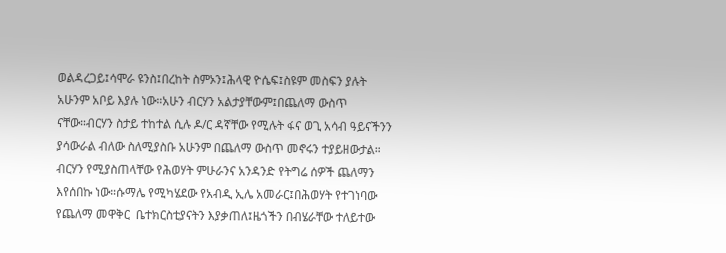ወልዳረጋይ፤ሳሞራ ዩንስ፤በረከት ስምኦን፤ሕላዊ ዮሴፍ፤ስዩም መስፍን ያሉት አሁንም አቦይ እያሉ ነው።አሁን ብርሃን አልታያቸውም፤በጨለማ ውስጥ ናቸው።ብርሃን ስታይ ተከተል ሲሉ ዶ/ር ዳኛቸው የሚሉት ፋና ወጊ አሳብ ዓይናችንን ያሳውራል ብለው ስለሚያስቡ አሁንም በጨለማ ውስጥ መኖሩን ተያይዘውታል።
ብርሃን የሚያስጠላቸው የሕወሃት ምሁራንና አንዳንድ የትግሬ ሰዎች ጨለማን እየሰበኩ ነው።ሱማሌ የሚካሄደው የአብዲ ኢሌ አመራር፤በሕወሃት የተገነባው የጨለማ መዋቅር  ቤተክርስቲያናትን እያቃጠለ፤ዜጎችን በብሄራቸው ተለይተው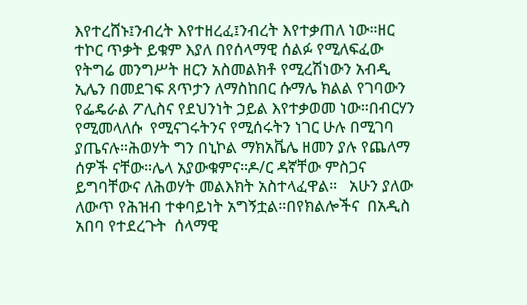እየተረሸኑ፤ንብረት እየተዘረፈ፤ንብረት እየተቃጠለ ነው።ዘር ተኮር ጥቃት ይቁም እያለ በየሰላማዊ ሰልፉ የሚለፍፈው የትግሬ መንግሥት ዘርን አስመልክቶ የሚረሽነውን አብዲ ኢሌን በመደገፍ ጸጥታን ለማስከበር ሱማሌ ክልል የገባውን የፌዴራል ፖሊስና የደህንነት ኃይል እየተቃወመ ነው።በብርሃን የሚመላለሱ  የሚናገሩትንና የሚሰሩትን ነገር ሁሉ በሚገባ ያጤናሉ።ሕወሃት ግን በኒኮል ማክአቬሌ ዘመን ያሉ የጨለማ ሰዎች ናቸው።ሌላ አያውቁምና።ዶ/ር ዳኛቸው ምስጋና ይግባቸውና ለሕወሃት መልእክት አስተላፈዋል።   አሁን ያለው ለውጥ የሕዝብ ተቀባይነት አግኝቷል።በየክልሎችና  በአዲስ አበባ የተደረጉት  ሰላማዊ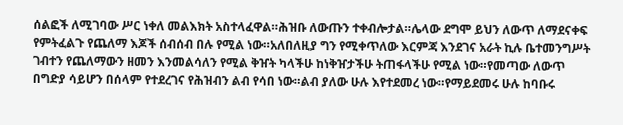ሰልፎች ለሚገባው ሥር ነቀለ መልእክት አስተላፈዋል።ሕዝቡ ለውጡን ተቀብሎታል።ሌላው ደግሞ ይህን ለውጥ ለማደናቀፍ የምትፈልጉ የጨለማ እጆች ሰብሰብ በሉ የሚል ነው።አለበለዚያ ግን የሚቀጥለው እርምጃ እንደገና አራት ኪሉ ቤተመንግሥት ገብተን የጨለማውን ዘመን እንመልሳለን የሚል ቅዠት ካላችሁ ከነቅዠታችሁ ትጠፋላችሁ የሚል ነው።የመጣው ለውጥ በግድያ ሳይሆን በሰላም የተደረገና የሕዝብን ልብ የሳበ ነው።ልብ ያለው ሁሉ እየተደመረ ነው።የማይደመሩ ሁሉ ከባቡሩ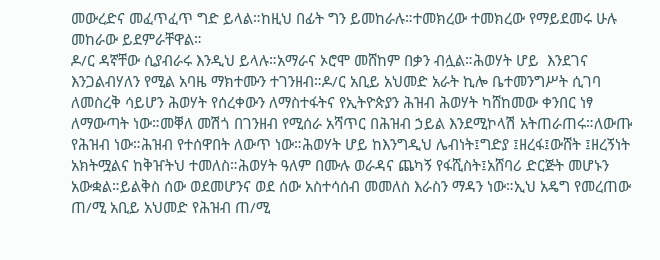መውረድና መፈጥፈጥ ግድ ይላል።ከዚህ በፊት ግን ይመከራሉ።ተመክረው ተመክረው የማይደመሩ ሁሉ መከራው ይደምራቸዋል።
ዶ/ር ዳኛቸው ሲያብራሩ እንዲህ ይላሉ።አማራና ኦሮሞ መሸከም በቃን ብሏል።ሕወሃት ሆይ  እንደገና እንጋልብሃለን የሚል አባዜ ማክተሙን ተገንዘብ።ዶ/ር አቢይ አህመድ አራት ኪሎ ቤተመንግሥት ሲገባ ለመስረቅ ሳይሆን ሕወሃት የሰረቀውን ለማስተፋትና የኢትዮጵያን ሕዝብ ሕወሃት ካሸከመው ቀንበር ነፃ ለማውጣት ነው።መቐለ መሽጎ በገንዘብ የሚሰራ አሻጥር በሕዝብ ኃይል እንደሚኮላሽ አትጠራጠሩ።ለውጡ የሕዝብ ነው።ሕዝብ የተሰዋበት ለውጥ ነው።ሕወሃት ሆይ ከእንግዲህ ሌብነት፤ግድያ ፤ዘረፋ፤ውሸት ፤ዘረኝነት አክትሟልና ከቅዠትህ ተመለስ።ሕወሃት ዓለም በሙሉ ወራዳና ጨካኝ የፋሺስት፤አሸባሪ ድርጅት መሆኑን አውቋል።ይልቅስ ሰው ወደመሆንና ወደ ሰው አስተሳሰብ መመለስ እራስን ማዳን ነው።ኢህ አዴግ የመረጠው ጠ/ሚ አቢይ አህመድ የሕዝብ ጠ/ሚ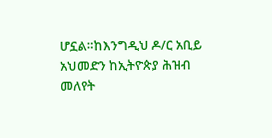ሆኗል።ከእንግዲህ ዶ/ር አቢይ አህመድን ከኢትዮጵያ ሕዝብ መለየት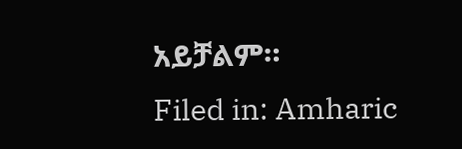አይቻልም።
Filed in: Amharic